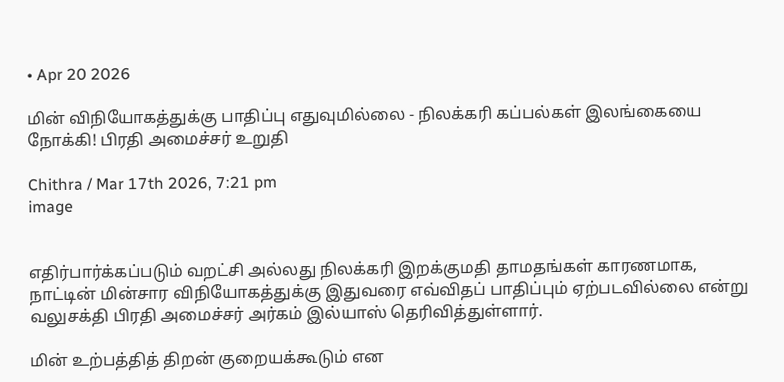• Apr 20 2026

மின் விநியோகத்துக்கு பாதிப்பு எதுவுமில்லை - நிலக்கரி கப்பல்கள் இலங்கையை நோக்கி! பிரதி அமைச்சர் உறுதி

Chithra / Mar 17th 2026, 7:21 pm
image


எதிர்பார்க்கப்படும் வறட்சி அல்லது நிலக்கரி இறக்குமதி தாமதங்கள் காரணமாக, நாட்டின் மின்சார விநியோகத்துக்கு இதுவரை எவ்விதப் பாதிப்பும் ஏற்படவில்லை என்று வலுசக்தி பிரதி அமைச்சர் அர்கம் இல்யாஸ் தெரிவித்துள்ளார்.

மின் உற்பத்தித் திறன் குறையக்கூடும் என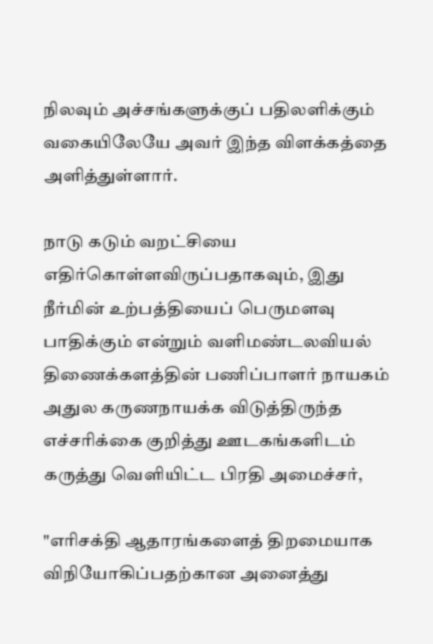நிலவும் அச்சங்களுக்குப் பதிலளிக்கும் வகையிலேயே அவர் இந்த விளக்கத்தை அளித்துள்ளார்.

நாடு கடும் வறட்சியை எதிர்கொள்ளவிருப்பதாகவும், இது நீர்மின் உற்பத்தியைப் பெருமளவு பாதிக்கும் என்றும் வளிமண்டலவியல் திணைக்களத்தின் பணிப்பாளர் நாயகம் அதுல கருணநாயக்க விடுத்திருந்த எச்சரிக்கை குறித்து ஊடகங்களிடம் கருத்து வெளியிட்ட பிரதி அமைச்சர்,

"எரிசக்தி ஆதாரங்களைத் திறமையாக விநியோகிப்பதற்கான அனைத்து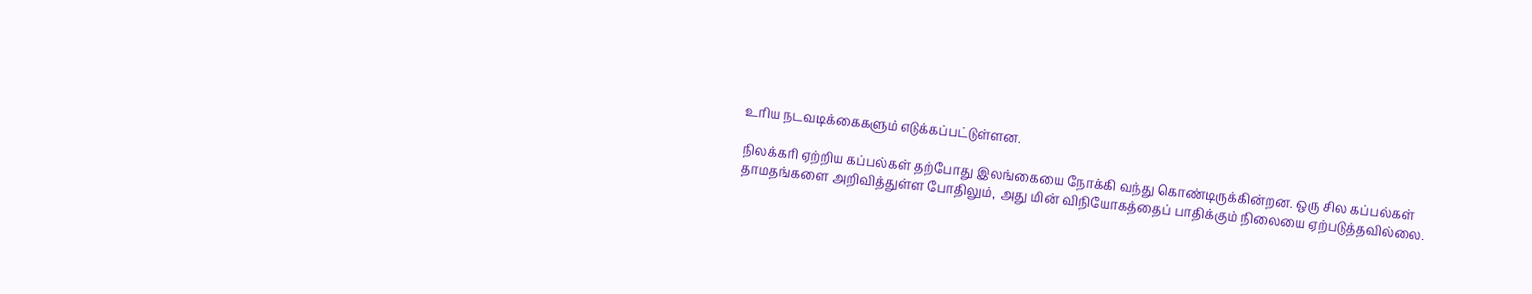உரிய நடவடிக்கைகளும் எடுக்கப்பட்டுள்ளன.

நிலக்கரி ஏற்றிய கப்பல்கள் தற்போது இலங்கையை நோக்கி வந்து கொண்டிருக்கின்றன. ஒரு சில கப்பல்கள் தாமதங்களை அறிவித்துள்ள போதிலும், அது மின் விநியோகத்தைப் பாதிக்கும் நிலையை ஏற்படுத்தவில்லை.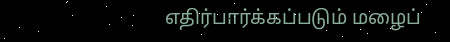எதிர்பார்க்கப்படும் மழைப்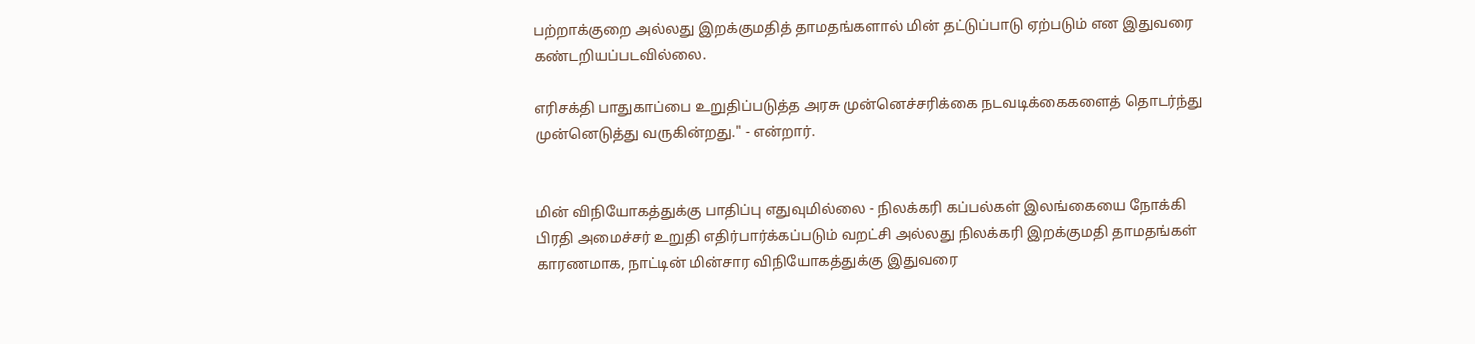பற்றாக்குறை அல்லது இறக்குமதித் தாமதங்களால் மின் தட்டுப்பாடு ஏற்படும் என இதுவரை கண்டறியப்படவில்லை.

எரிசக்தி பாதுகாப்பை உறுதிப்படுத்த அரசு முன்னெச்சரிக்கை நடவடிக்கைகளைத் தொடர்ந்து முன்னெடுத்து வருகின்றது." - என்றார்.


மின் விநியோகத்துக்கு பாதிப்பு எதுவுமில்லை - நிலக்கரி கப்பல்கள் இலங்கையை நோக்கி பிரதி அமைச்சர் உறுதி எதிர்பார்க்கப்படும் வறட்சி அல்லது நிலக்கரி இறக்குமதி தாமதங்கள் காரணமாக, நாட்டின் மின்சார விநியோகத்துக்கு இதுவரை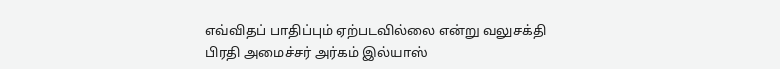எவ்விதப் பாதிப்பும் ஏற்படவில்லை என்று வலுசக்தி பிரதி அமைச்சர் அர்கம் இல்யாஸ்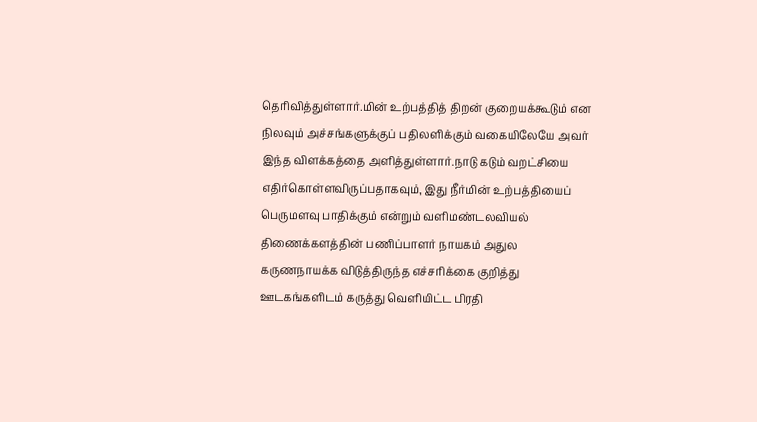தெரிவித்துள்ளார்.மின் உற்பத்தித் திறன் குறையக்கூடும் என நிலவும் அச்சங்களுக்குப் பதிலளிக்கும் வகையிலேயே அவர் இந்த விளக்கத்தை அளித்துள்ளார்.நாடு கடும் வறட்சியை எதிர்கொள்ளவிருப்பதாகவும், இது நீர்மின் உற்பத்தியைப் பெருமளவு பாதிக்கும் என்றும் வளிமண்டலவியல் திணைக்களத்தின் பணிப்பாளர் நாயகம் அதுல கருணநாயக்க விடுத்திருந்த எச்சரிக்கை குறித்து ஊடகங்களிடம் கருத்து வெளியிட்ட பிரதி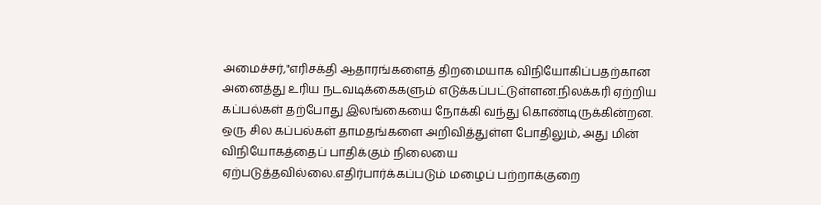அமைச்சர்,"எரிசக்தி ஆதாரங்களைத் திறமையாக விநியோகிப்பதற்கான அனைத்து உரிய நடவடிக்கைகளும் எடுக்கப்பட்டுள்ளன.நிலக்கரி ஏற்றிய கப்பல்கள் தற்போது இலங்கையை நோக்கி வந்து கொண்டிருக்கின்றன. ஒரு சில கப்பல்கள் தாமதங்களை அறிவித்துள்ள போதிலும், அது மின் விநியோகத்தைப் பாதிக்கும் நிலையை ஏற்படுத்தவில்லை.எதிர்பார்க்கப்படும் மழைப் பற்றாக்குறை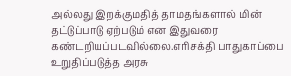அல்லது இறக்குமதித் தாமதங்களால் மின் தட்டுப்பாடு ஏற்படும் என இதுவரை கண்டறியப்படவில்லை.எரிசக்தி பாதுகாப்பை உறுதிப்படுத்த அரசு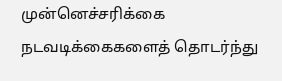முன்னெச்சரிக்கை நடவடிக்கைகளைத் தொடர்ந்து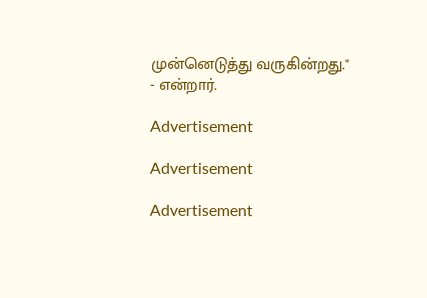முன்னெடுத்து வருகின்றது." - என்றார்.

Advertisement

Advertisement

Advertisement